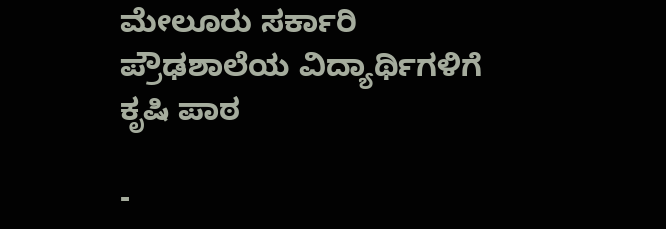ಮೇಲೂರು ಸರ್ಕಾರಿ ಪ್ರೌಢಶಾಲೆಯ ವಿದ್ಯಾರ್ಥಿಗಳಿಗೆ ಕೃಷಿ ಪಾಠ

-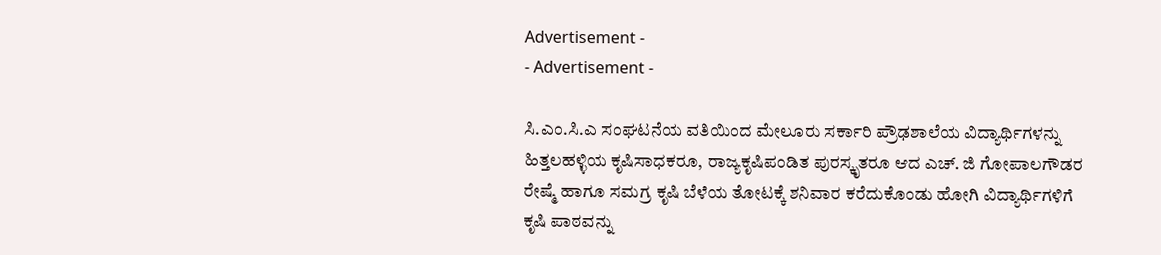Advertisement -
- Advertisement -

ಸಿ.ಎಂ.ಸಿ.ಎ ಸಂಘಟನೆಯ ವತಿಯಿಂದ ಮೇಲೂರು ಸರ್ಕಾರಿ ಪ್ರೌಢಶಾಲೆಯ ವಿದ್ಯಾರ್ಥಿಗಳನ್ನು ಹಿತ್ತಲಹಳ್ಳಿಯ ಕೃಷಿಸಾಧಕರೂ, ರಾಜ್ಯಕೃಷಿಪಂಡಿತ ಪುರಸ್ಕೃತರೂ ಆದ ಎಚ್. ಜಿ ಗೋಪಾಲಗೌಡರ ರೇಷ್ಮೆ ಹಾಗೂ ಸಮಗ್ರ ಕೃಷಿ ಬೆಳೆಯ ತೋಟಕ್ಕೆ ಶನಿವಾರ ಕರೆದುಕೊಂಡು ಹೋಗಿ ವಿದ್ಯಾರ್ಥಿಗಳಿಗೆ ಕೃಷಿ ಪಾಠವನ್ನು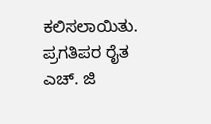ಕಲಿಸಲಾಯಿತು.
ಪ್ರಗತಿಪರ ರೈತ ಎಚ್. ಜಿ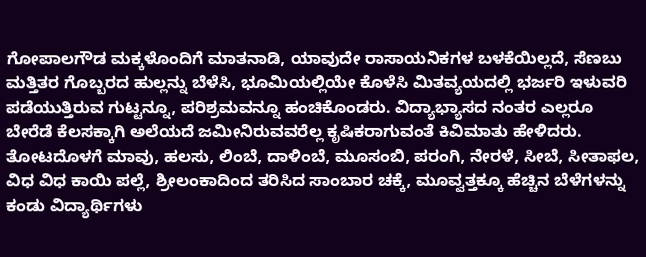ಗೋಪಾಲಗೌಡ ಮಕ್ಕಳೊಂದಿಗೆ ಮಾತನಾಡಿ, ಯಾವುದೇ ರಾಸಾಯನಿಕಗಳ ಬಳಕೆಯಿಲ್ಲದೆ, ಸೆಣಬು ಮತ್ತಿತರ ಗೊಬ್ಬರದ ಹುಲ್ಲನ್ನು ಬೆಳೆಸಿ, ಭೂಮಿಯಲ್ಲಿಯೇ ಕೊಳೆಸಿ ಮಿತವ್ಯಯದಲ್ಲಿ ಭರ್ಜರಿ ಇಳುವರಿ ಪಡೆಯುತ್ತಿರುವ ಗುಟ್ಟನ್ನೂ, ಪರಿಶ್ರಮವನ್ನೂ ಹಂಚಿಕೊಂಡರು. ವಿದ್ಯಾಭ್ಯಾಸದ ನಂತರ ಎಲ್ಲರೂ ಬೇರೆಡೆ ಕೆಲಸಕ್ಕಾಗಿ ಅಲೆಯದೆ ಜಮೀನಿರುವವರೆಲ್ಲ ಕೃಷಿಕರಾಗುವಂತೆ ಕಿವಿಮಾತು ಹೇಳಿದರು.
ತೋಟದೊಳಗೆ ಮಾವು, ಹಲಸು, ಲಿಂಬೆ, ದಾಳಿಂಬೆ, ಮೂಸಂಬಿ, ಪರಂಗಿ, ನೇರಳೆ, ಸೀಬೆ, ಸೀತಾಫಲ, ವಿಧ ವಿಧ ಕಾಯಿ ಪಲ್ಲೆ, ಶ್ರೀಲಂಕಾದಿಂದ ತರಿಸಿದ ಸಾಂಬಾರ ಚಕ್ಕೆ, ಮೂವ್ವತ್ತಕ್ಕೂ ಹೆಚ್ಚಿನ ಬೆಳೆಗಳನ್ನು ಕಂಡು ವಿದ್ಯಾರ್ಥಿಗಳು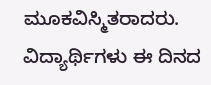ಮೂಕವಿಸ್ಮಿತರಾದರು.
ವಿದ್ಯಾರ್ಥಿಗಳು ಈ ದಿನದ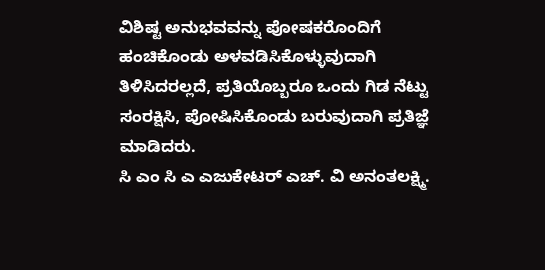ವಿಶಿಷ್ಟ ಅನುಭವವನ್ನು ಪೋಷಕರೊಂದಿಗೆ ಹಂಚಿಕೊಂಡು ಅಳವಡಿಸಿಕೊಳ್ಳುವುದಾಗಿ ತಿಳಿಸಿದರಲ್ಲದೆ, ಪ್ರತಿಯೊಬ್ಬರೂ ಒಂದು ಗಿಡ ನೆಟ್ಟು ಸಂರಕ್ಷಿಸಿ, ಪೋಷಿಸಿಕೊಂಡು ಬರುವುದಾಗಿ ಪ್ರತಿಜ್ಞೆ ಮಾಡಿದರು.
ಸಿ ಎಂ ಸಿ ಎ ಎಜುಕೇಟರ್ ಎಚ್. ವಿ ಅನಂತಲಕ್ಷ್ಮಿ.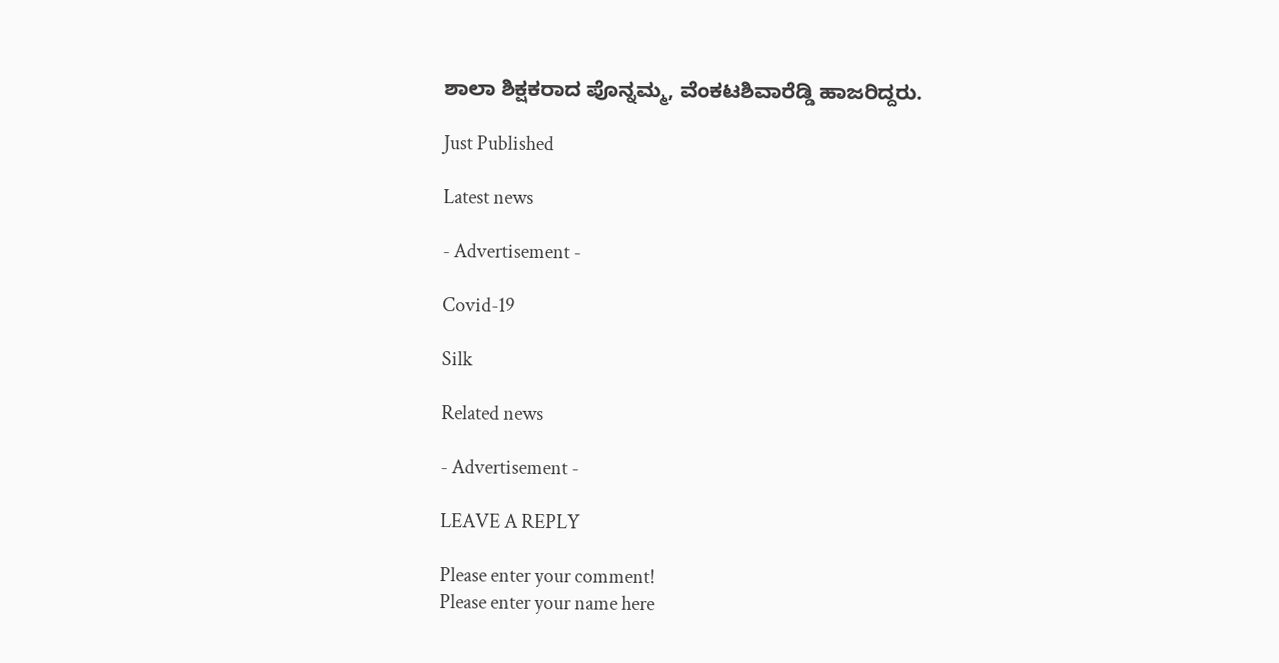ಶಾಲಾ ಶಿಕ್ಷಕರಾದ ಪೊನ್ನಮ್ಮ, ವೆಂಕಟಶಿವಾರೆಡ್ಡಿ ಹಾಜರಿದ್ದರು.

Just Published

Latest news

- Advertisement -

Covid-19

Silk

Related news

- Advertisement -

LEAVE A REPLY

Please enter your comment!
Please enter your name here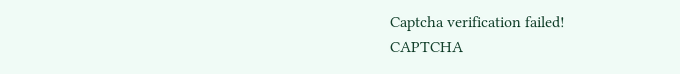Captcha verification failed!
CAPTCHA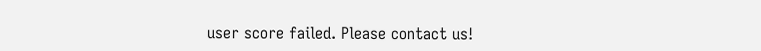user score failed. Please contact us!